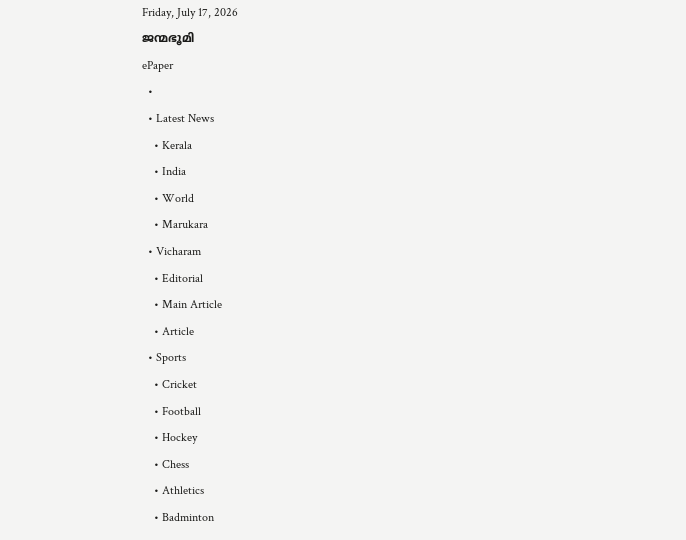Friday, July 17, 2026
ജന്മഭൂമി
ePaper
  •
  • Latest News
    • Kerala
    • India
    • World
    • Marukara
  • Vicharam
    • Editorial
    • Main Article
    • Article
  • Sports
    • Cricket
    • Football
    • Hockey
    • Chess
    • Athletics
    • Badminton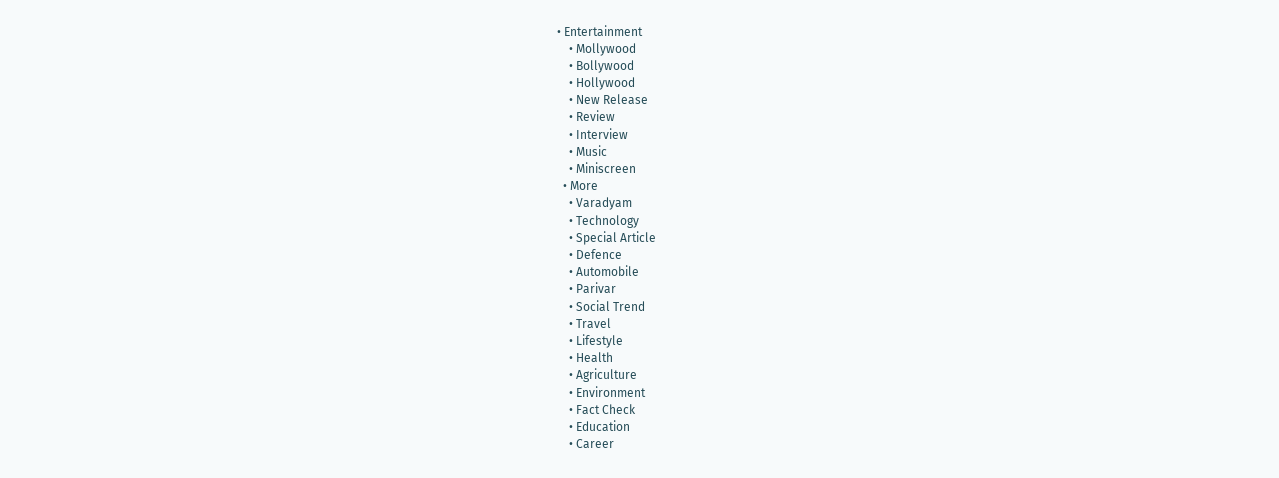• Entertainment
    • Mollywood
    • Bollywood
    • Hollywood
    • New Release
    • Review
    • Interview
    • Music
    • Miniscreen
  • More
    • Varadyam
    • Technology
    • Special Article
    • Defence
    • Automobile
    • Parivar
    • Social Trend
    • Travel
    • Lifestyle
    • Health
    • Agriculture
    • Environment
    • Fact Check
    • Education
    • Career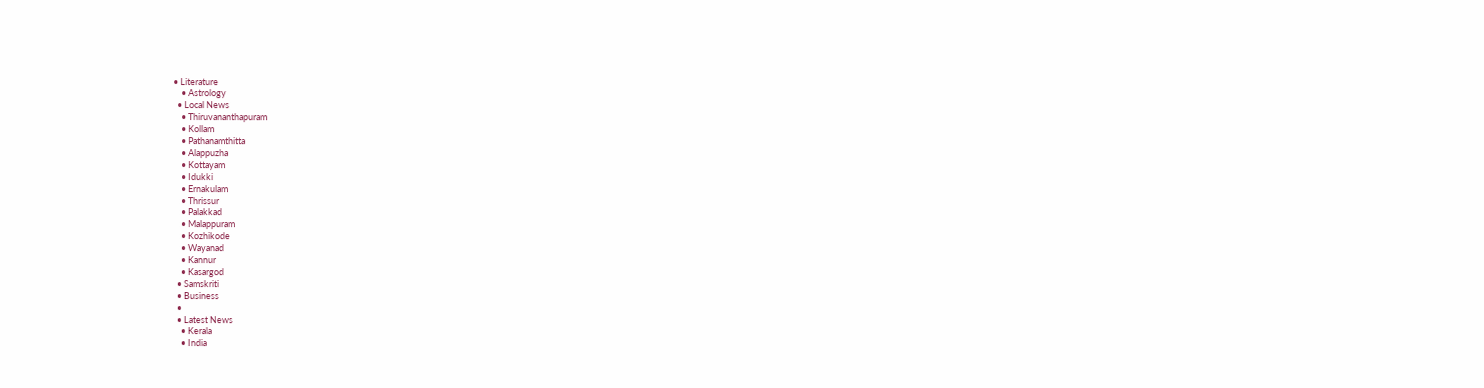• Literature
    • Astrology
  • Local News
    • Thiruvananthapuram
    • Kollam
    • Pathanamthitta
    • Alappuzha
    • Kottayam
    • Idukki
    • Ernakulam
    • Thrissur
    • Palakkad
    • Malappuram
    • Kozhikode
    • Wayanad
    • Kannur
    • Kasargod
  • Samskriti
  • Business
  •
  • Latest News
    • Kerala
    • India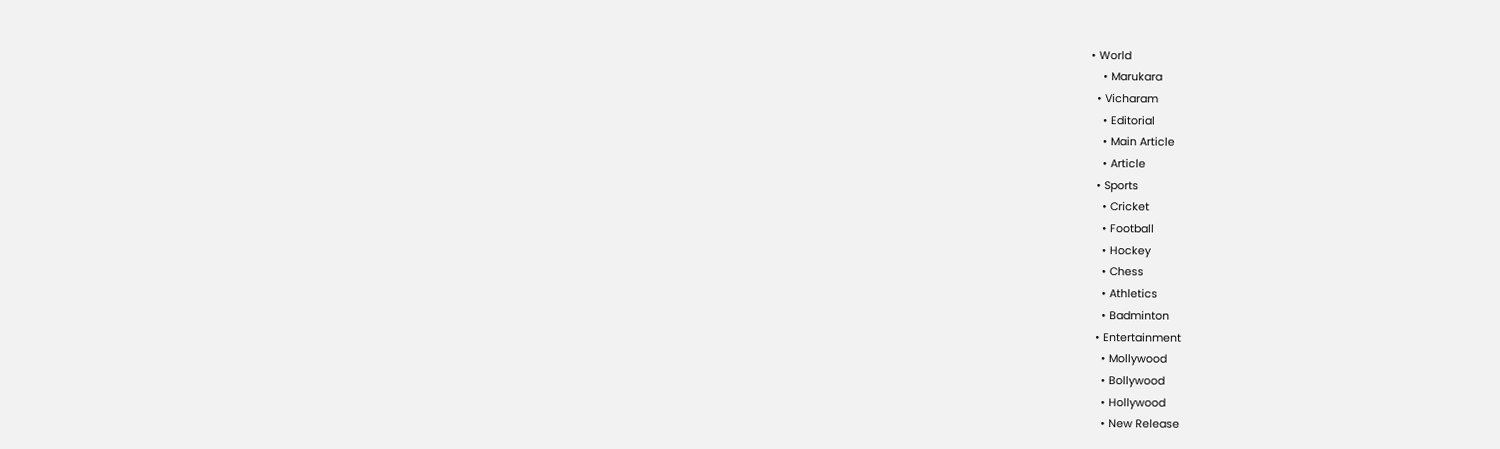• World
    • Marukara
  • Vicharam
    • Editorial
    • Main Article
    • Article
  • Sports
    • Cricket
    • Football
    • Hockey
    • Chess
    • Athletics
    • Badminton
  • Entertainment
    • Mollywood
    • Bollywood
    • Hollywood
    • New Release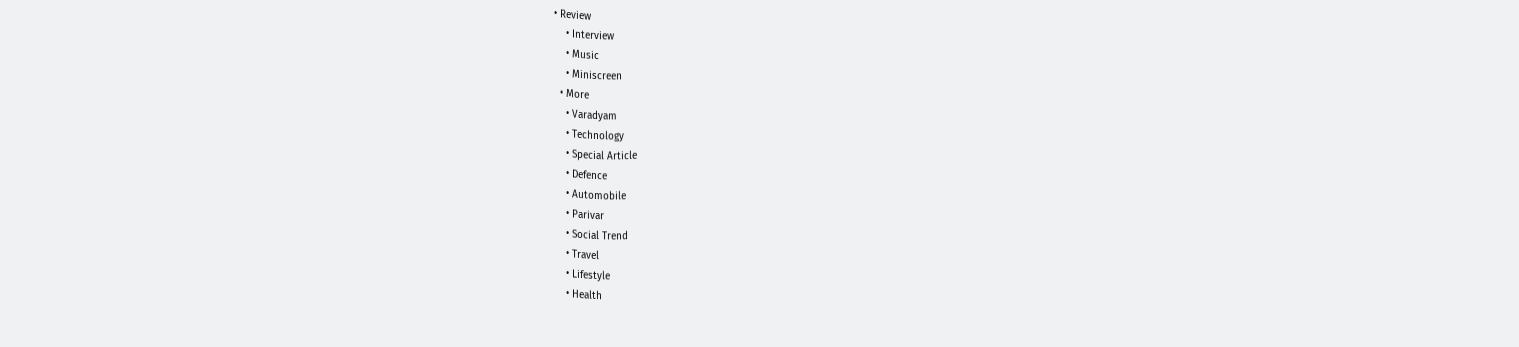• Review
    • Interview
    • Music
    • Miniscreen
  • More
    • Varadyam
    • Technology
    • Special Article
    • Defence
    • Automobile
    • Parivar
    • Social Trend
    • Travel
    • Lifestyle
    • Health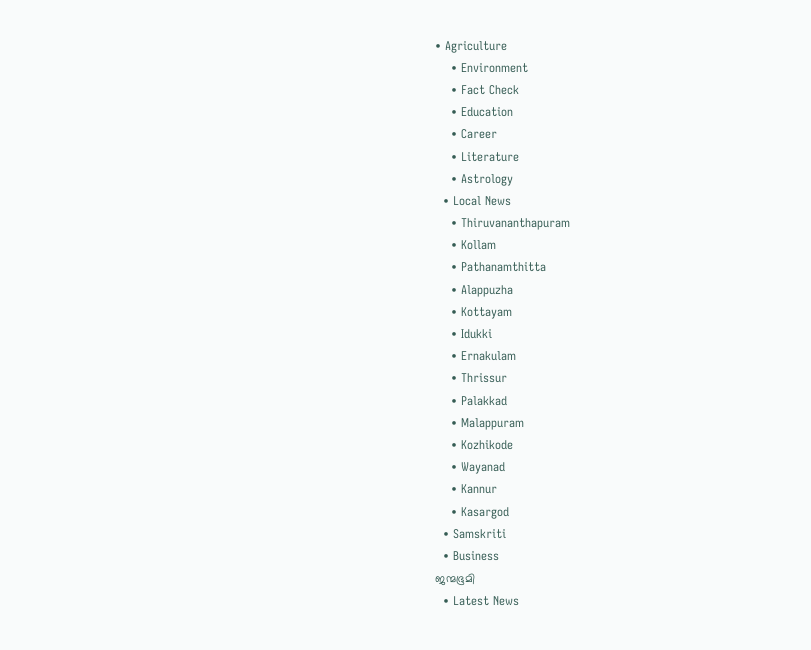• Agriculture
    • Environment
    • Fact Check
    • Education
    • Career
    • Literature
    • Astrology
  • Local News
    • Thiruvananthapuram
    • Kollam
    • Pathanamthitta
    • Alappuzha
    • Kottayam
    • Idukki
    • Ernakulam
    • Thrissur
    • Palakkad
    • Malappuram
    • Kozhikode
    • Wayanad
    • Kannur
    • Kasargod
  • Samskriti
  • Business
ജന്മഭൂമി
  • Latest News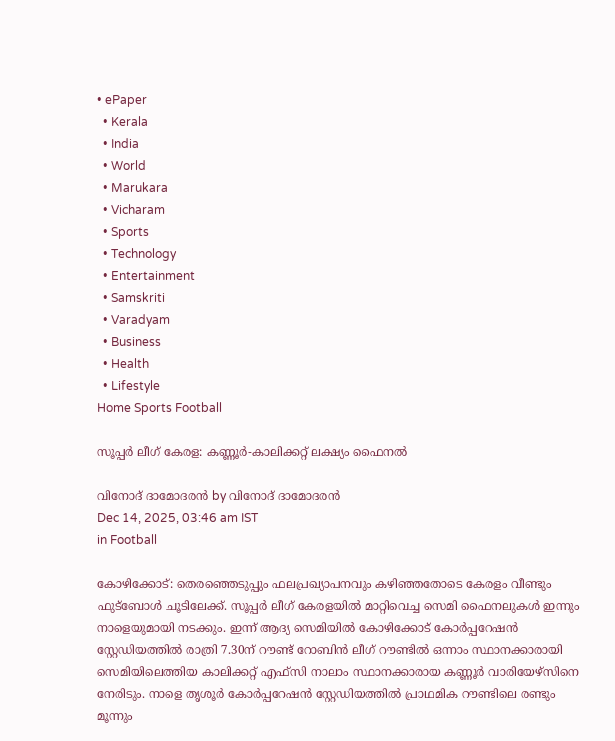• ePaper
  • Kerala
  • India
  • World
  • Marukara
  • Vicharam
  • Sports
  • Technology
  • Entertainment
  • Samskriti
  • Varadyam
  • Business
  • Health
  • Lifestyle
Home Sports Football

സൂപ്പര്‍ ലീഗ് കേരള: കണ്ണൂര്‍-കാലിക്കറ്റ് ലക്ഷ്യം ഫൈനല്‍

വിനോദ് ദാമോദരന്‍ by വിനോദ് ദാമോദരന്‍
Dec 14, 2025, 03:46 am IST
in Football

കോഴിക്കോട്: തെരഞ്ഞെടുപ്പും ഫലപ്രഖ്യാപനവും കഴിഞ്ഞതോടെ കേരളം വീണ്ടും ഫുട്ബോള്‍ ചൂടിലേക്ക്. സൂപ്പര്‍ ലീഗ് കേരളയില്‍ മാറ്റിവെച്ച സെമി ഫൈനലുകള്‍ ഇന്നും നാളെയുമായി നടക്കും. ഇന്ന് ആദ്യ സെമിയില്‍ കോഴിക്കോട് കോര്‍പ്പറേഷന്‍ സ്റ്റേഡിയത്തില്‍ രാത്രി 7.30ന് റൗണ്ട് റോബിന്‍ ലീഗ് റൗണ്ടില്‍ ഒന്നാം സ്ഥാനക്കാരായി സെമിയിലെത്തിയ കാലിക്കറ്റ് എഫ്സി നാലാം സ്ഥാനക്കാരായ കണ്ണൂര്‍ വാരിയേഴ്സിനെ നേരിടും. നാളെ തൃശൂര്‍ കോര്‍പ്പറേഷന്‍ സ്റ്റേഡിയത്തില്‍ പ്രാഥമിക റൗണ്ടിലെ രണ്ടും മൂന്നും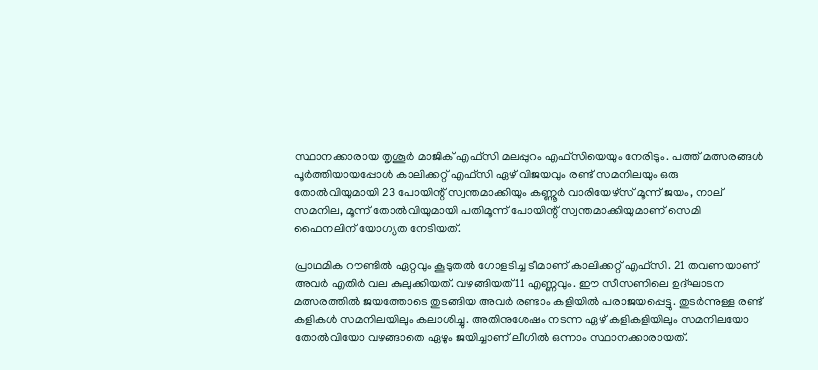സ്ഥാനക്കാരായ തൃശൂര്‍ മാജിക് എഫ്സി മലപ്പുറം എഫ്സിയെയും നേരിടും. പത്ത് മത്സരങ്ങള്‍ പൂര്‍ത്തിയായപ്പോള്‍ കാലിക്കറ്റ് എഫ്‌സി ഏഴ് വിജയവും രണ്ട് സമനിലയും ഒരു തോല്‍വിയുമായി 23 പോയിന്റ് സ്വന്തമാക്കിയും കണ്ണൂര്‍ വാരിയേഴ്‌സ് മൂന്ന് ജയം, നാല് സമനില, മൂന്ന് തോല്‍വിയുമായി പതിമൂന്ന് പോയിന്റ് സ്വന്തമാക്കിയുമാണ് സെമി ഫൈനലിന് യോഗ്യത നേടിയത്.

പ്രാഥമിക റൗണ്ടില്‍ ഏറ്റവും കൂടുതല്‍ ഗോളടിച്ച ടീമാണ് കാലിക്കറ്റ് എഫ്സി. 21 തവണയാണ് അവര്‍ എതിര്‍ വല കുലുക്കിയത്. വഴങ്ങിയത് 11 എണ്ണവും. ഈ സീസണിലെ ഉദ്ഘാടന മത്സരത്തില്‍ ജയത്തോടെ തുടങ്ങിയ അവര്‍ രണ്ടാം കളിയില്‍ പരാജയപ്പെട്ടു. തുടര്‍ന്നുള്ള രണ്ട് കളികള്‍ സമനിലയിലും കലാശിച്ചു. അതിനുശേഷം നടന്ന ഏഴ് കളികളിയിലും സമനിലയോ തോല്‍വിയോ വഴങ്ങാതെ ഏഴും ജയിച്ചാണ് ലീഗില്‍ ഒന്നാം സ്ഥാനക്കാരായത്.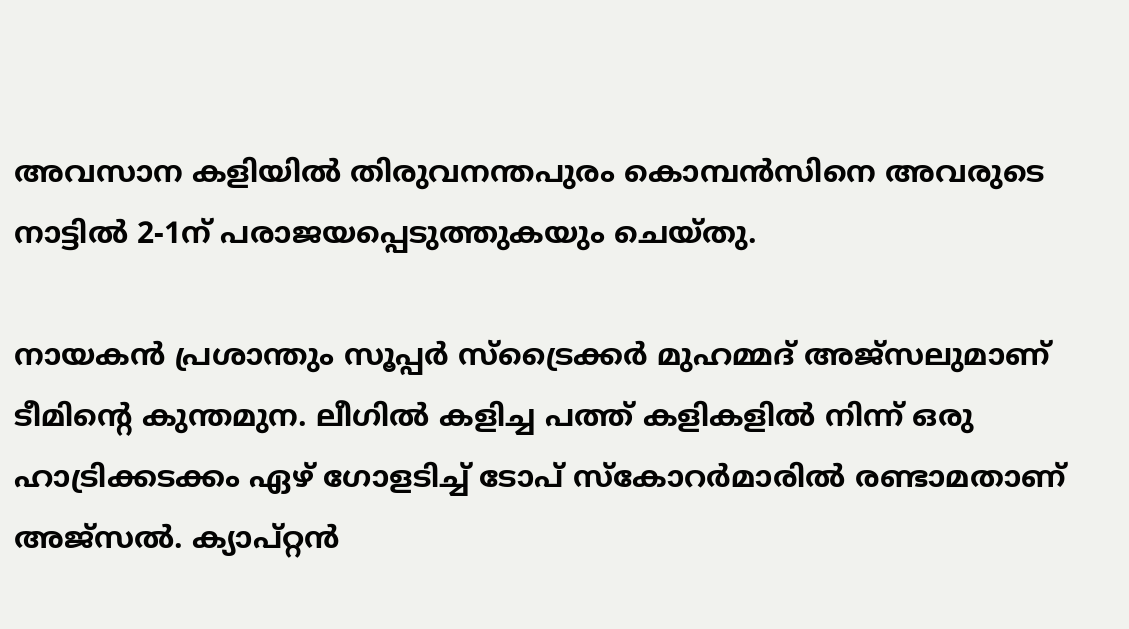അവസാന കളിയില്‍ തിരുവനന്തപുരം കൊമ്പന്‍സിനെ അവരുടെ നാട്ടില്‍ 2-1ന് പരാജയപ്പെടുത്തുകയും ചെയ്തു.

നായകന്‍ പ്രശാന്തും സൂപ്പര്‍ സ്ട്രൈക്കര്‍ മുഹമ്മദ് അജ്സലുമാണ് ടീമിന്റെ കുന്തമുന. ലീഗില്‍ കളിച്ച പത്ത് കളികളില്‍ നിന്ന് ഒരു ഹാട്രിക്കടക്കം ഏഴ് ഗോളടിച്ച് ടോപ് സ്‌കോറര്‍മാരില്‍ രണ്ടാമതാണ് അജ്സല്‍. ക്യാപ്റ്റന്‍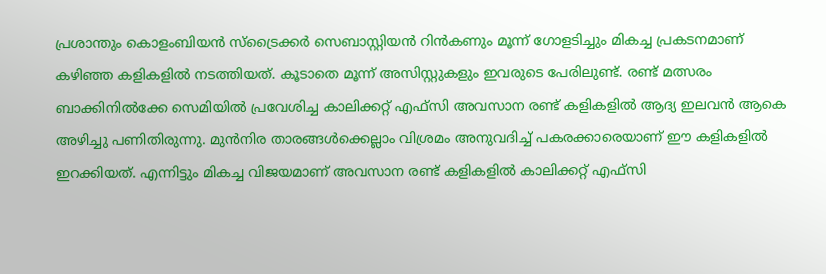പ്രശാന്തും കൊളംബിയന്‍ സ്ട്രൈക്കര്‍ സെബാസ്റ്റിയന്‍ റിന്‍കണും മൂന്ന് ഗോളടിച്ചും മികച്ച പ്രകടനമാണ് കഴിഞ്ഞ കളികളില്‍ നടത്തിയത്. കൂടാതെ മൂന്ന് അസിസ്റ്റുകളും ഇവരുടെ പേരിലുണ്ട്. രണ്ട് മത്സരം ബാക്കിനില്‍ക്കേ സെമിയില്‍ പ്രവേശിച്ച കാലിക്കറ്റ് എഫ്സി അവസാന രണ്ട് കളികളില്‍ ആദ്യ ഇലവന്‍ ആകെ അഴിച്ചു പണിതിരുന്നു. മുന്‍നിര താരങ്ങള്‍ക്കെല്ലാം വിശ്രമം അനുവദിച്ച് പകരക്കാരെയാണ് ഈ കളികളില്‍ ഇറക്കിയത്. എന്നിട്ടും മികച്ച വിജയമാണ് അവസാന രണ്ട് കളികളില്‍ കാലിക്കറ്റ് എഫ്സി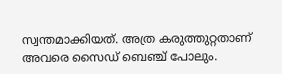സ്വന്തമാക്കിയത്. അത്ര കരുത്തുറ്റതാണ് അവരെ സൈഡ് ബെഞ്ച് പോലും.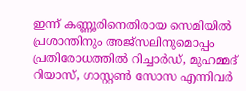ഇന്ന് കണ്ണൂരിനെതിരായ സെമിയില്‍ പ്രശാന്തിനും അജ്സലിനുമൊപ്പം പ്രതിരോധത്തില്‍ റിച്ചാര്‍ഡ്, മുഹമ്മദ് റിയാസ്, ഗാസ്റ്റണ്‍ സോസ എന്നിവര്‍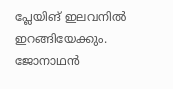പ്ലേയിങ് ഇലവനില്‍ ഇറങ്ങിയേക്കും. ജോനാഥന്‍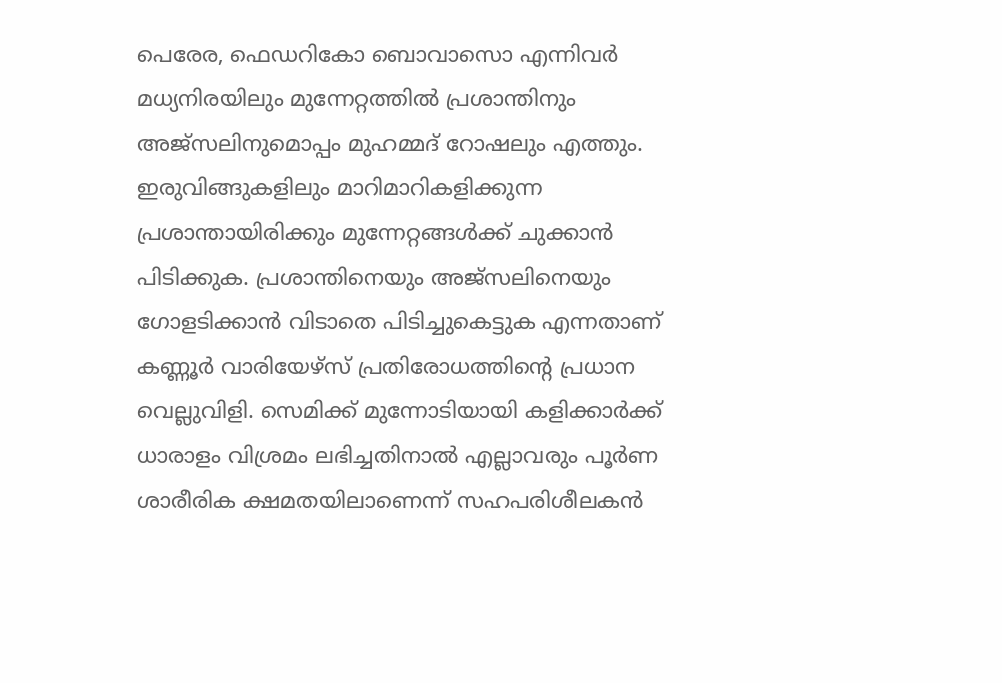പെരേര, ഫെഡറികോ ബൊവാസൊ എന്നിവര്‍ മധ്യനിരയിലും മുന്നേറ്റത്തില്‍ പ്രശാന്തിനും അജ്സലിനുമൊപ്പം മുഹമ്മദ് റോഷലും എത്തും. ഇരുവിങ്ങുകളിലും മാറിമാറികളിക്കുന്ന പ്രശാന്തായിരിക്കും മുന്നേറ്റങ്ങള്‍ക്ക് ചുക്കാന്‍ പിടിക്കുക. പ്രശാന്തിനെയും അജ്സലിനെയും ഗോളടിക്കാന്‍ വിടാതെ പിടിച്ചുകെട്ടുക എന്നതാണ് കണ്ണൂര്‍ വാരിയേഴ്സ് പ്രതിരോധത്തിന്റെ പ്രധാന വെല്ലുവിളി. സെമിക്ക് മുന്നോടിയായി കളിക്കാര്‍ക്ക് ധാരാളം വിശ്രമം ലഭിച്ചതിനാല്‍ എല്ലാവരും പൂര്‍ണ ശാരീരിക ക്ഷമതയിലാണെന്ന് സഹപരിശീലകന്‍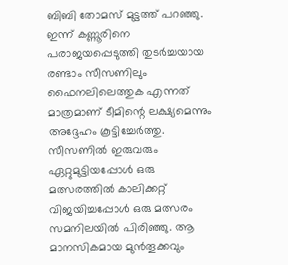ബിബി തോമസ് മുട്ടത്ത് പറഞ്ഞു. ഇന്ന് കണ്ണൂരിനെ പരാജയപ്പെടുത്തി തുടര്‍ച്ചയായ രണ്ടാം സീസണിലും ഫൈനലിലെത്തുക എന്നത് മാത്രമാണ് ടീമിന്റെ ലക്ഷ്യമെന്നും അദ്ദേഹം കൂട്ടിച്ചേര്‍ത്തു. സീസണില്‍ ഇരുവരും ഏറ്റുമുട്ടിയപ്പോള്‍ ഒരു മത്സരത്തില്‍ കാലിക്കറ്റ് വിജയിച്ചപ്പോള്‍ ഒരു മത്സരം സമനിലയില്‍ പിരിഞ്ഞു. ആ മാനസികമായ മുന്‍തൂക്കവും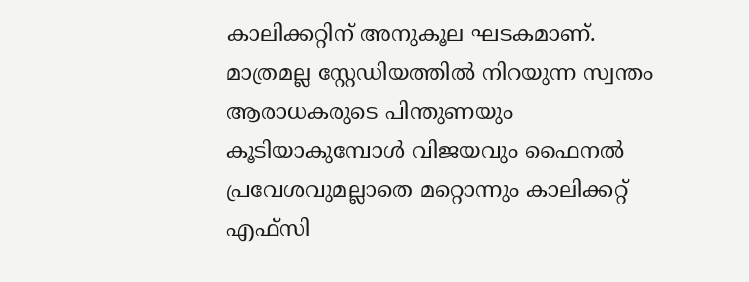കാലിക്കറ്റിന് അനുകൂല ഘടകമാണ്. മാത്രമല്ല സ്റ്റേഡിയത്തില്‍ നിറയുന്ന സ്വന്തം ആരാധകരുടെ പിന്തുണയും കൂടിയാകുമ്പോള്‍ വിജയവും ഫൈനല്‍ പ്രവേശവുമല്ലാതെ മറ്റൊന്നും കാലിക്കറ്റ് എഫ്സി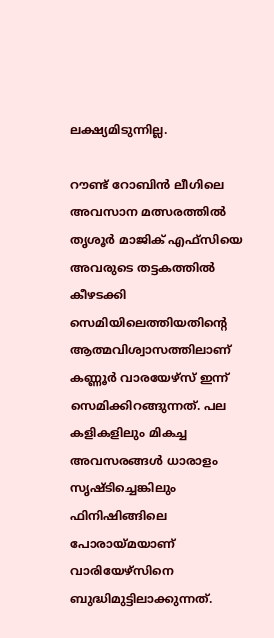ലക്ഷ്യമിടുന്നില്ല.

റൗണ്ട് റോബിന്‍ ലീഗിലെ അവസാന മത്സരത്തില്‍ തൃശൂര്‍ മാജിക് എഫ്സിയെ അവരുടെ തട്ടകത്തില്‍ കീഴടക്കി സെമിയിലെത്തിയതിന്റെ ആത്മവിശ്വാസത്തിലാണ് കണ്ണൂര്‍ വാരയേഴ്സ് ഇന്ന് സെമിക്കിറങ്ങുന്നത്. പല കളികളിലും മികച്ച അവസരങ്ങള്‍ ധാരാളം സൃഷ്ടിച്ചെങ്കിലും ഫിനിഷിങ്ങിലെ പോരായ്‌മയാണ് വാരിയേഴ്സിനെ ബുദ്ധിമുട്ടിലാക്കുന്നത്.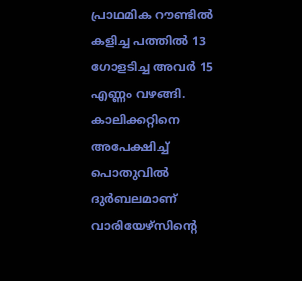പ്രാഥമിക റൗണ്ടില്‍ കളിച്ച പത്തില്‍ 13 ഗോളടിച്ച അവര്‍ 15 എണ്ണം വഴങ്ങി. കാലിക്കറ്റിനെ അപേക്ഷിച്ച് പൊതുവില്‍ ദുര്‍ബലമാണ് വാരിയേഴ്സിന്റെ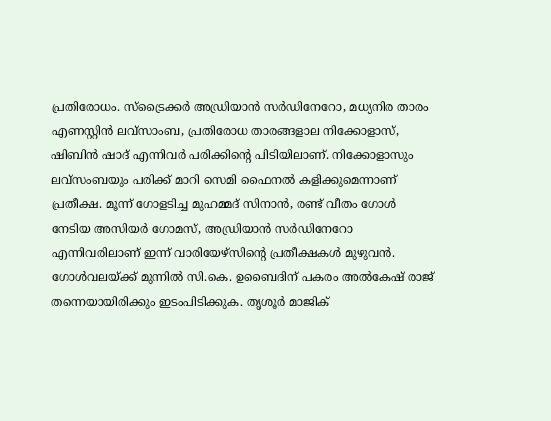പ്രതിരോധം. സ്‌ട്രൈക്കര്‍ അഡ്രിയാന്‍ സര്‍ഡിനേറോ, മധ്യനിര താരം എണസ്റ്റിന്‍ ലവ്‌സാംബ, പ്രതിരോധ താരങ്ങളാല നിക്കോളാസ്, ഷിബിന്‍ ഷാദ് എന്നിവര്‍ പരിക്കിന്റെ പിടിയിലാണ്. നിക്കോളാസും ലവ്‌സംബയും പരിക്ക് മാറി സെമി ഫൈനല്‍ കളിക്കുമെന്നാണ് പ്രതീക്ഷ. മൂന്ന് ഗോളടിച്ച മുഹമ്മദ് സിനാന്‍, രണ്ട് വീതം ഗോള്‍ നേടിയ അസിയര്‍ ഗോമസ്, അഡ്രിയാന്‍ സര്‍ഡിനേറോ എന്നിവരിലാണ് ഇന്ന് വാരിയേഴ്സിന്റെ പ്രതീക്ഷകള്‍ മുഴുവന്‍. ഗോള്‍വലയ്‌ക്ക് മുന്നില്‍ സി.കെ. ഉബൈദിന് പകരം അല്‍കേഷ് രാജ് തന്നെയായിരിക്കും ഇടംപിടിക്കുക. തൃശൂര്‍ മാജിക്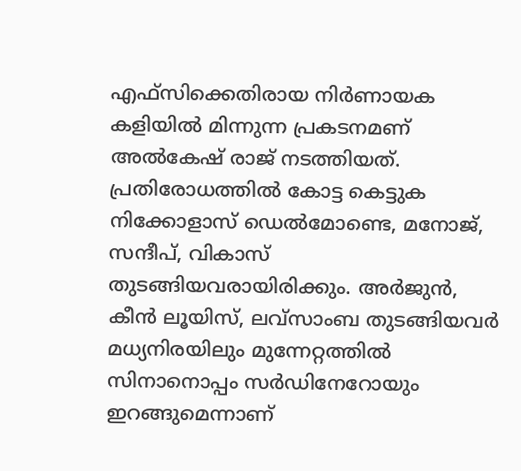എഫ്സിക്കെതിരായ നിര്‍ണായക കളിയില്‍ മിന്നുന്ന പ്രകടനമണ് അല്‍കേഷ് രാജ് നടത്തിയത്. പ്രതിരോധത്തില്‍ കോട്ട കെട്ടുക നിക്കോളാസ് ഡെല്‍മോണ്ടെ, മനോജ്, സന്ദീപ്, വികാസ് തുടങ്ങിയവരായിരിക്കും. അര്‍ജുന്‍, കീന്‍ ലൂയിസ്, ലവ്സാംബ തുടങ്ങിയവര്‍ മധ്യനിരയിലും മുന്നേറ്റത്തില്‍ സിനാനൊപ്പം സര്‍ഡിനേറോയും ഇറങ്ങുമെന്നാണ്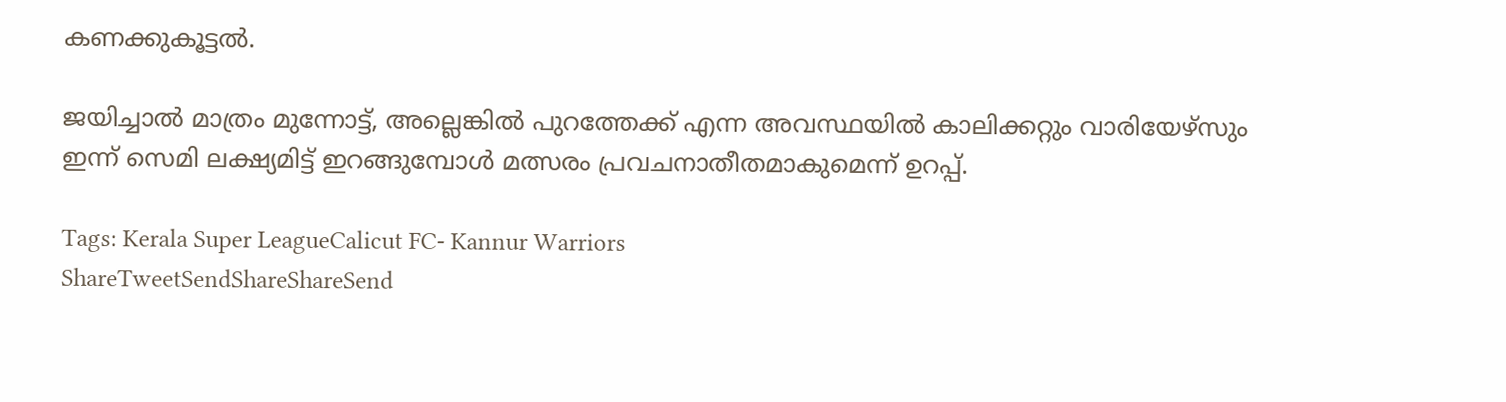കണക്കുകൂട്ടല്‍.

ജയിച്ചാല്‍ മാത്രം മുന്നോട്ട്, അല്ലെങ്കില്‍ പുറത്തേക്ക് എന്ന അവസ്ഥയില്‍ കാലിക്കറ്റും വാരിയേഴ്സും ഇന്ന് സെമി ലക്ഷ്യമിട്ട് ഇറങ്ങുമ്പോള്‍ മത്സരം പ്രവചനാതീതമാകുമെന്ന് ഉറപ്പ്.

Tags: Kerala Super LeagueCalicut FC- Kannur Warriors
ShareTweetSendShareShareSend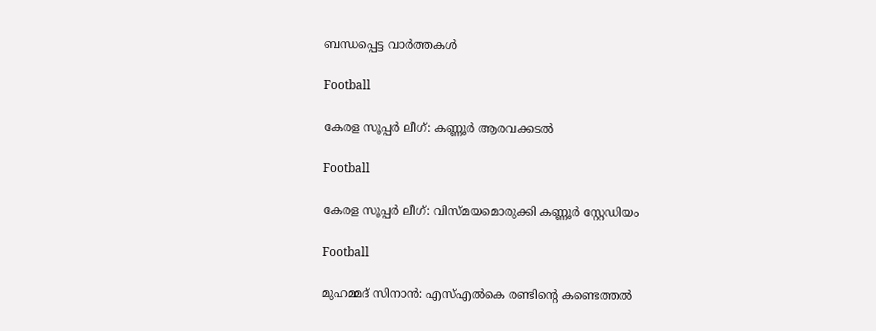ബന്ധപ്പെട്ട വാര്‍ത്തകള്‍

Football

കേരള സൂപ്പര്‍ ലീഗ്: കണ്ണൂര്‍ ആരവക്കടല്‍

Football

കേരള സൂപ്പര്‍ ലീഗ്: വിസ്മയമൊരുക്കി കണ്ണൂര്‍ സ്റ്റേഡിയം

Football

മുഹമ്മദ് സിനാന്‍: എസ്എല്‍കെ രണ്ടിന്റെ കണ്ടെത്തല്‍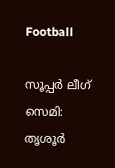Football

സൂപ്പര്‍ ലീഗ് സെമി: തൃശൂര്‍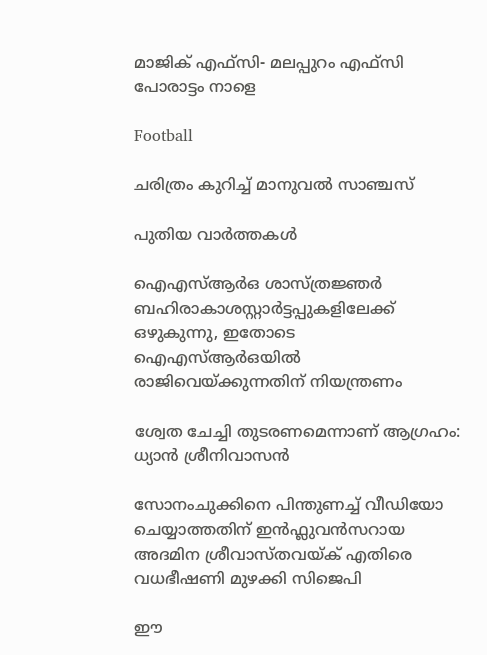മാജിക് എഫ്‌സി- മലപ്പുറം എഫ്‌സി പോരാട്ടം നാളെ

Football

ചരിത്രം കുറിച്ച് മാനുവല്‍ സാഞ്ചസ്

പുതിയ വാര്‍ത്തകള്‍

ഐഎസ്ആര്‍ഒ ശാസ്ത്രജ്ഞര്‍ ബഹിരാകാശസ്റ്റാര്‍ട്ടപ്പുകളിലേക്ക് ഒഴുകുന്നു, ഇതോടെ ഐഎസ്ആര്‍ഒയില്‍ രാജിവെയ്‌ക്കുന്നതിന് നിയന്ത്രണം

ശ്വേത ചേച്ചി തുടരണമെന്നാണ് ആഗ്രഹം: ധ്യാൻ ശ്രീനിവാസൻ

സോനംചുക്കിനെ പിന്തുണച്ച് വീഡിയോ ചെയ്യാത്തതിന് ഇന്‍ഫ്ലുവന്‍സറായ അദമിന ശ്രീവാസ്തവയ്‌ക് എതിരെ വധഭീഷണി മുഴക്കി സിജെപി

ഈ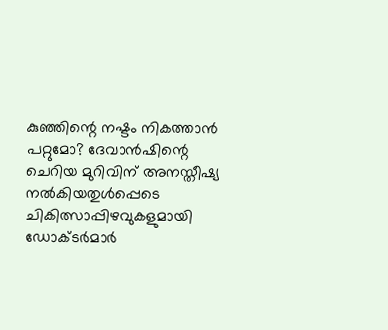കുഞ്ഞിന്റെ നഷ്ടം നികത്താന്‍ പറ്റുമോ? ദേവാൻഷിന്റെ ചെറിയ മുറിവിന് അനസ്തീഷ്യ നല്‍കിയതുള്‍പ്പെടെ ചികിത്സാപ്പിഴവുകളുമായി ഡോക്‌ടര്‍മാര്‍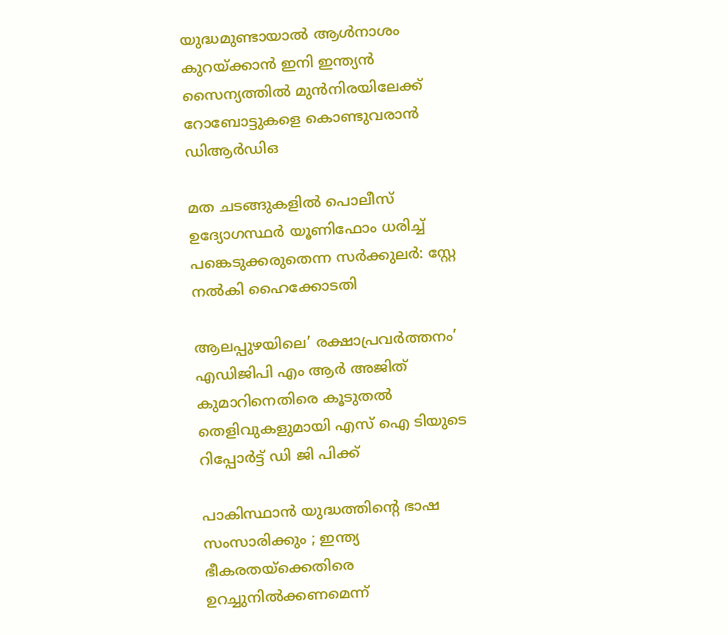യുദ്ധമുണ്ടായാല്‍ ആള്‍നാശം കുറയ്‌ക്കാന്‍ ഇനി ഇന്ത്യന്‍ സൈന്യത്തില്‍ മുന്‍നിരയിലേക്ക് റോബോട്ടുകളെ കൊണ്ടുവരാന്‍ ഡിആര്‍ഡിഒ

മത ചടങ്ങുകളില്‍ പൊലീസ് ഉദ്യോഗസ്ഥര്‍ യൂണിഫോം ധരിച്ച് പങ്കെടുക്കരുതെന്ന സര്‍ക്കുലര്‍: സ്റ്റേ നല്‍കി ഹൈക്കോടതി

ആലപ്പുഴയിലെ’ രക്ഷാപ്രവര്‍ത്തനം’ എഡിജിപി എം ആര്‍ അജിത് കുമാറിനെതിരെ കൂടുതല്‍ തെളിവുകളുമായി എസ് ഐ ടിയുടെ റിപ്പോര്‍ട്ട് ഡി ജി പിക്ക്

പാകിസ്ഥാൻ യുദ്ധത്തിന്റെ ഭാഷ സംസാരിക്കും ; ഇന്ത്യ ഭീകരതയ്‌ക്കെതിരെ ഉറച്ചുനിൽക്കണമെന്ന്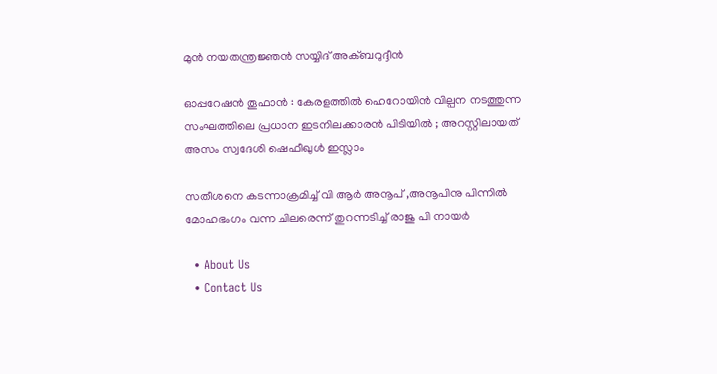മുൻ നയതന്ത്രജ്ഞൻ സയ്യിദ് അക്ബറുദ്ദീൻ

ഓപ്പറേഷൻ തൂഫാൻ : കേരളത്തിൽ ഹെറോയിൻ വില്പന നടത്തുന്ന സംഘത്തിലെ പ്രധാന ഇടനിലക്കാരൻ പിടിയിൽ ; അറസ്റ്റിലായത് അസം സ്വദേശി ഷെഫീഖുൾ ഇസ്ലാം

സതീശനെ കടന്നാക്രമിച്ച് വി ആര്‍ അനൂപ് ,അനൂപിനു പിന്നില്‍ മോഹഭംഗം വന്ന ചിലരെന്ന് തുറന്നടിച്ച് രാജു പി നായര്‍

  • About Us
  • Contact Us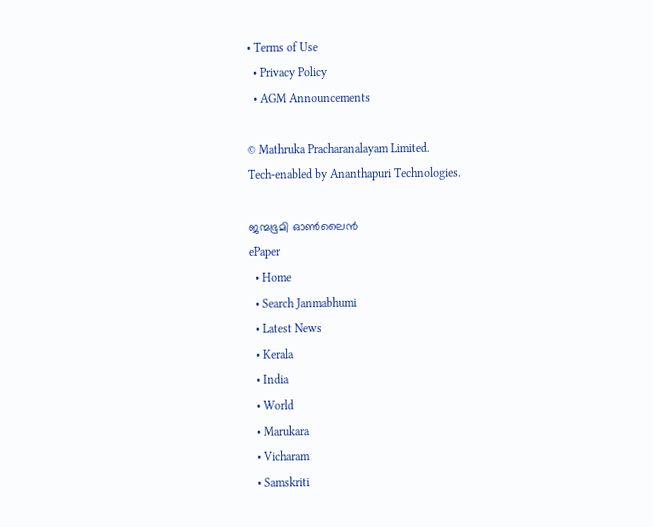• Terms of Use
  • Privacy Policy
  • AGM Announcements

© Mathruka Pracharanalayam Limited.
Tech-enabled by Ananthapuri Technologies.

ജന്മഭൂമി ഓണ്‍ലൈന്‍
ePaper
  • Home
  • Search Janmabhumi
  • Latest News
  • Kerala
  • India
  • World
  • Marukara
  • Vicharam
  • Samskriti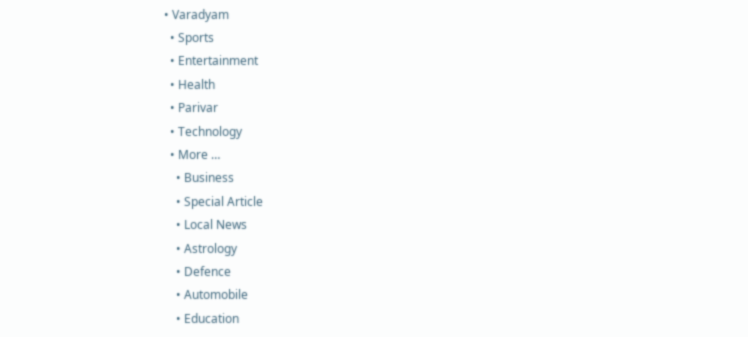• Varadyam
  • Sports
  • Entertainment
  • Health
  • Parivar
  • Technology
  • More …
    • Business
    • Special Article
    • Local News
    • Astrology
    • Defence
    • Automobile
    • Education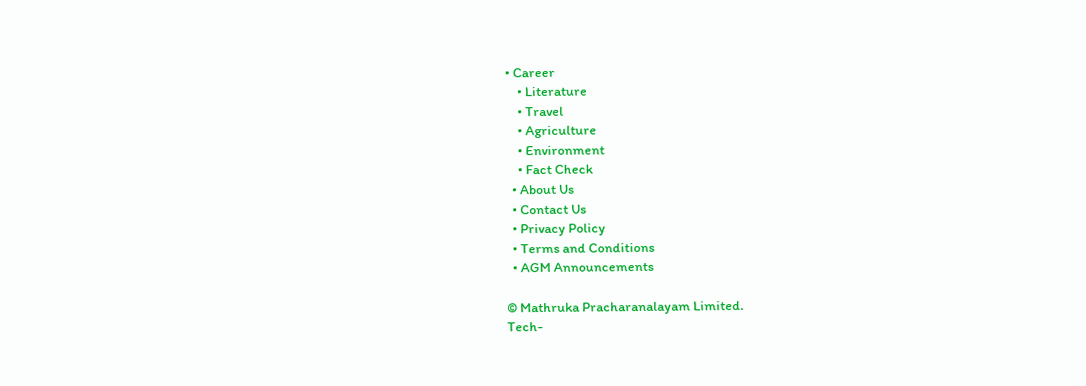• Career
    • Literature
    • Travel
    • Agriculture
    • Environment
    • Fact Check
  • About Us
  • Contact Us
  • Privacy Policy
  • Terms and Conditions
  • AGM Announcements

© Mathruka Pracharanalayam Limited.
Tech-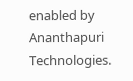enabled by Ananthapuri Technologies.